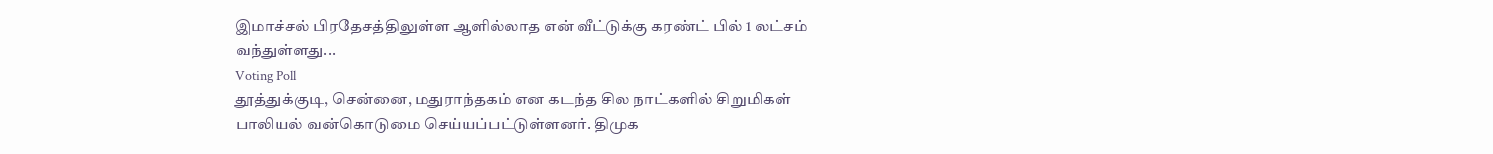இமாச்சல் பிரதேசத்திலுள்ள ஆளில்லாத என் வீட்டுக்கு கரண்ட் பில் 1 லட்சம் வந்துள்ளது...
Voting Poll
தூத்துக்குடி, சென்னை, மதுராந்தகம் என கடந்த சில நாட்களில் சிறுமிகள் பாலியல் வன்கொடுமை செய்யப்பட்டுள்ளனர். திமுக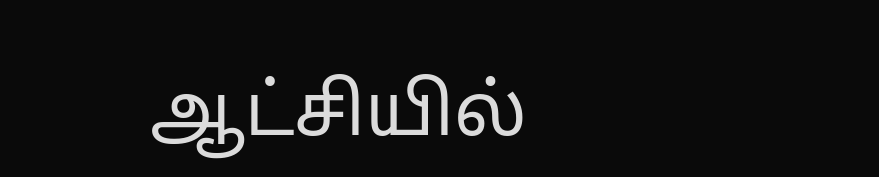ஆட்சியில்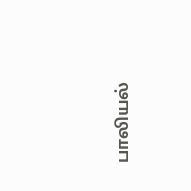பாலியல்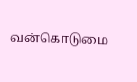வன்கொடுமை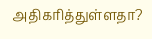அதிகரித்துள்ளதா?